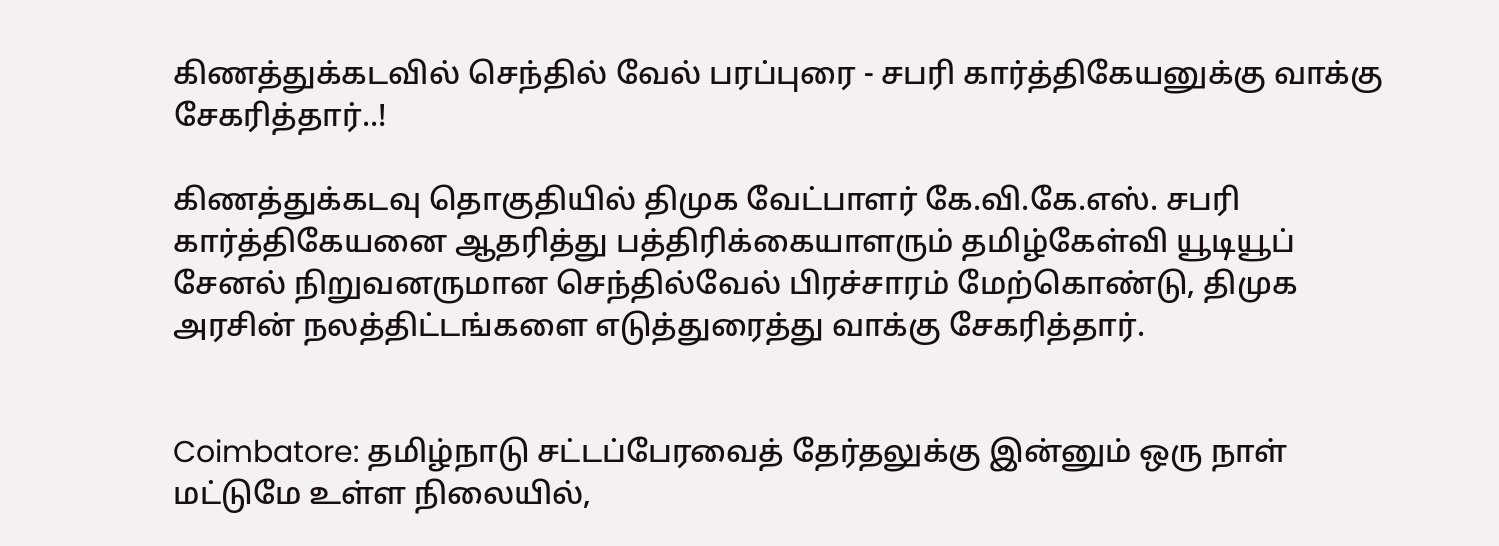கிணத்துக்கடவில் செந்தில் வேல் பரப்புரை - சபரி கார்த்திகேயனுக்கு வாக்கு சேகரித்தார்..!

கிணத்துக்கடவு தொகுதியில் திமுக வேட்பாளர் கே.வி.கே.எஸ். சபரி கார்த்திகேயனை ஆதரித்து பத்திரிக்கையாளரும் தமிழ்கேள்வி யூடியூப் சேனல் நிறுவனருமான செந்தில்வேல் பிரச்சாரம் மேற்கொண்டு, திமுக அரசின் நலத்திட்டங்களை எடுத்துரைத்து வாக்கு சேகரித்தார்.


Coimbatore: தமிழ்நாடு சட்டப்பேரவைத் தேர்தலுக்கு இன்னும் ஒரு நாள் மட்டுமே உள்ள நிலையில்,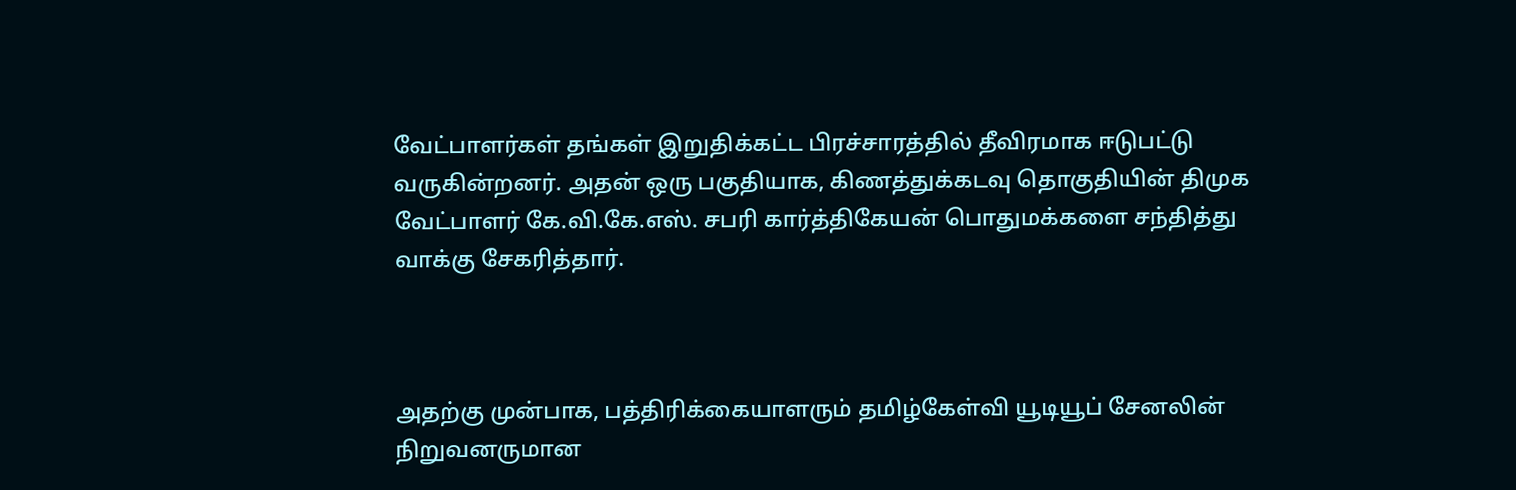வேட்பாளர்கள் தங்கள் இறுதிக்கட்ட பிரச்சாரத்தில் தீவிரமாக ஈடுபட்டு வருகின்றனர். அதன் ஒரு பகுதியாக, கிணத்துக்கடவு தொகுதியின் திமுக வேட்பாளர் கே.வி.கே.எஸ். சபரி கார்த்திகேயன் பொதுமக்களை சந்தித்து வாக்கு சேகரித்தார்.



அதற்கு முன்பாக, பத்திரிக்கையாளரும் தமிழ்கேள்வி யூடியூப் சேனலின் நிறுவனருமான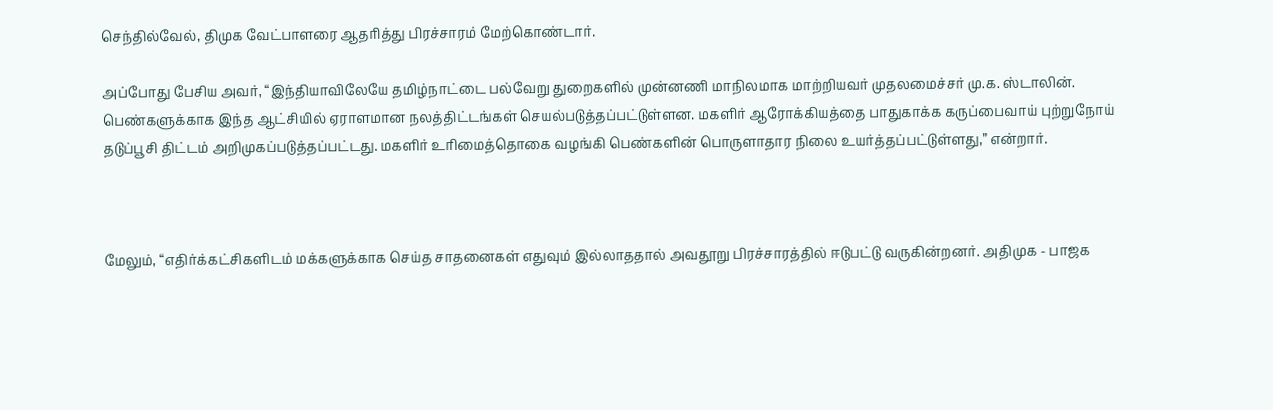செந்தில்வேல், திமுக வேட்பாளரை ஆதரித்து பிரச்சாரம் மேற்கொண்டார்.

அப்போது பேசிய அவர், “இந்தியாவிலேயே தமிழ்நாட்டை பல்வேறு துறைகளில் முன்னணி மாநிலமாக மாற்றியவர் முதலமைச்சர் மு.க. ஸ்டாலின். பெண்களுக்காக இந்த ஆட்சியில் ஏராளமான நலத்திட்டங்கள் செயல்படுத்தப்பட்டுள்ளன. மகளிர் ஆரோக்கியத்தை பாதுகாக்க கருப்பைவாய் புற்றுநோய் தடுப்பூசி திட்டம் அறிமுகப்படுத்தப்பட்டது. மகளிர் உரிமைத்தொகை வழங்கி பெண்களின் பொருளாதார நிலை உயர்த்தப்பட்டுள்ளது,” என்றார்.



மேலும், “எதிர்க்கட்சிகளிடம் மக்களுக்காக செய்த சாதனைகள் எதுவும் இல்லாததால் அவதூறு பிரச்சாரத்தில் ஈடுபட்டு வருகின்றனர். அதிமுக - பாஜக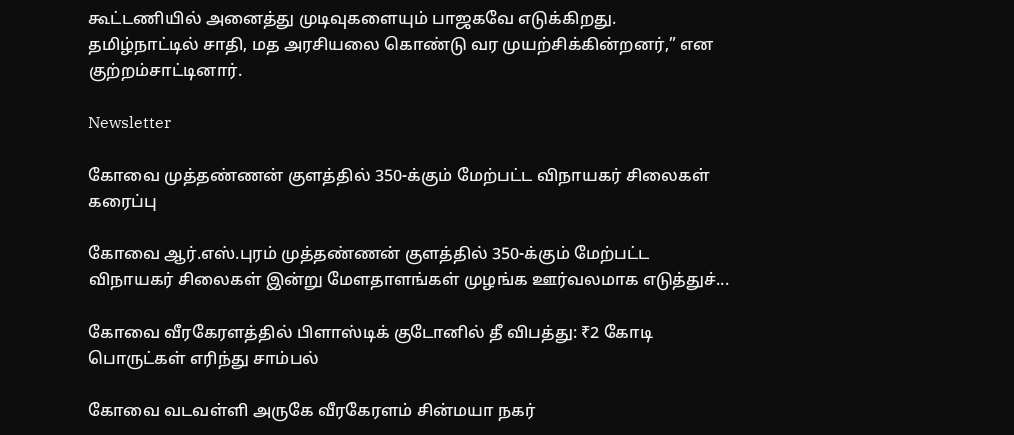கூட்டணியில் அனைத்து முடிவுகளையும் பாஜகவே எடுக்கிறது. தமிழ்நாட்டில் சாதி, மத அரசியலை கொண்டு வர முயற்சிக்கின்றனர்,” என குற்றம்சாட்டினார்.

Newsletter

கோவை முத்தண்ணன் குளத்தில் 350-க்கும் மேற்பட்ட விநாயகர் சிலைகள் கரைப்பு

கோவை ஆர்.எஸ்.புரம் முத்தண்ணன் குளத்தில் 350-க்கும் மேற்பட்ட விநாயகர் சிலைகள் இன்று மேளதாளங்கள் முழங்க ஊர்வலமாக எடுத்துச்...

கோவை வீரகேரளத்தில் பிளாஸ்டிக் குடோனில் தீ விபத்து: ₹2 கோடி பொருட்கள் எரிந்து சாம்பல்

கோவை வடவள்ளி அருகே வீரகேரளம் சின்மயா நகர்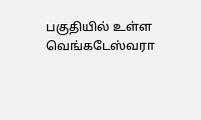பகுதியில் உள்ள வெங்கடேஸ்வரா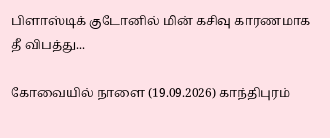பிளாஸ்டிக் குடோனில் மின் கசிவு காரணமாக தீ விபத்து...

கோவையில் நாளை (19.09.2026) காந்திபுரம்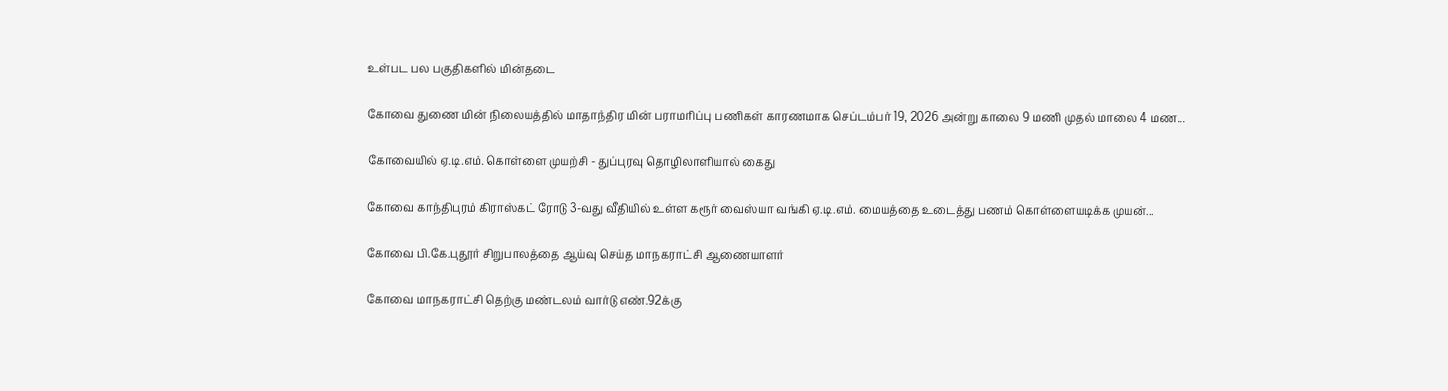உள்பட பல பகுதிகளில் மின்தடை

கோவை துணை மின் நிலையத்தில் மாதாந்திர மின் பராமரிப்பு பணிகள் காரணமாக செப்டம்பர் 19, 2026 அன்று காலை 9 மணி முதல் மாலை 4 மண...

கோவையில் ஏ.டி.எம். கொள்ளை முயற்சி - துப்புரவு தொழிலாளியால் கைது

கோவை காந்திபுரம் கிராஸ்கட் ரோடு 3-வது வீதியில் உள்ள கரூர் வைஸ்யா வங்கி ஏ.டி.எம். மையத்தை உடைத்து பணம் கொள்ளையடிக்க முயன்...

கோவை பி.கே.புதூர் சிறுபாலத்தை ஆய்வு செய்த மாநகராட்சி ஆணையாளர்

கோவை மாநகராட்சி தெற்கு மண்டலம் வார்டு எண்.92க்கு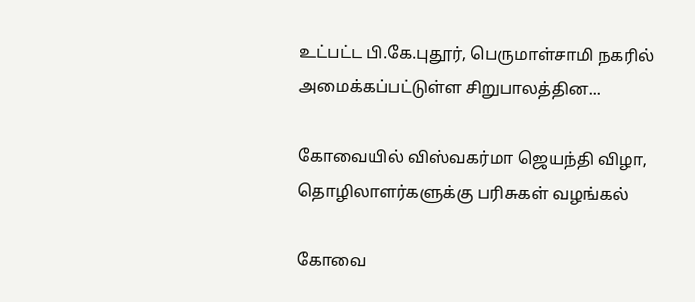உட்பட்ட பி.கே.புதூர், பெருமாள்சாமி நகரில் அமைக்கப்பட்டுள்ள சிறுபாலத்தின...

கோவையில் விஸ்வகர்மா ஜெயந்தி விழா, தொழிலாளர்களுக்கு பரிசுகள் வழங்கல்

கோவை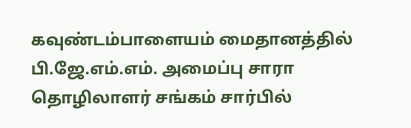கவுண்டம்பாளையம் மைதானத்தில் பி.ஜே.எம்.எம். அமைப்பு சாரா தொழிலாளர் சங்கம் சார்பில்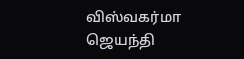விஸ்வகர்மா ஜெயந்தி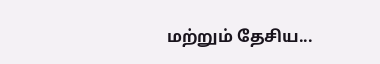மற்றும் தேசிய...